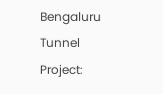Bengaluru Tunnel Project: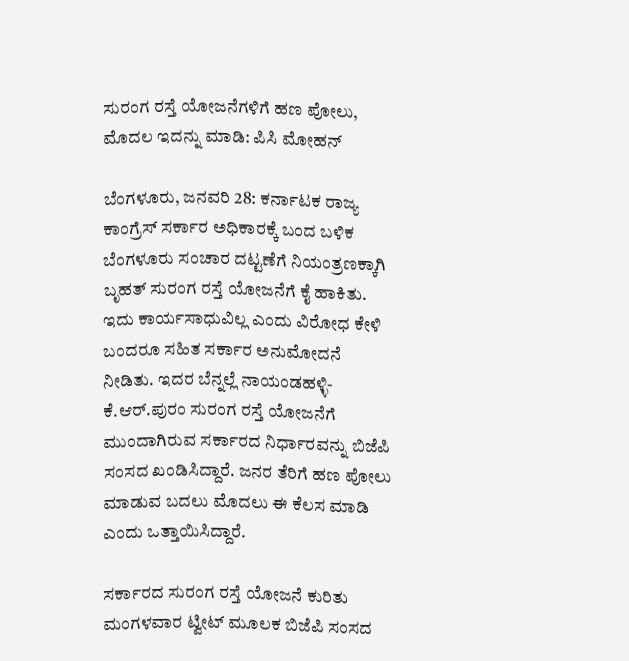ಸುರಂಗ ರಸ್ತೆ ಯೋಜನೆಗಳಿಗೆ ಹಣ ಪೋಲು, ಮೊದಲ ಇದನ್ನು ಮಾಡಿ: ಪಿಸಿ ಮೋಹನ್

ಬೆಂಗಳೂರು, ಜನವರಿ 28: ಕರ್ನಾಟಕ ರಾಜ್ಯ ಕಾಂಗ್ರೆಸ್ ಸರ್ಕಾರ ಅಧಿಕಾರಕ್ಕೆ ಬಂದ ಬಳಿಕ ಬೆಂಗಳೂರು ಸಂಚಾರ ದಟ್ಟಣೆಗೆ ನಿಯಂತ್ರಣಕ್ಕಾಗಿ ಬೃಹತ್ ಸುರಂಗ ರಸ್ತೆ ಯೋಜನೆಗೆ ಕೈ ಹಾಕಿತು. ಇದು ಕಾರ್ಯಸಾಧುವಿಲ್ಲ ಎಂದು ವಿರೋಧ ಕೇಳಿ ಬಂದರೂ ಸಹಿತ ಸರ್ಕಾರ ಅನುಮೋದನೆ ನೀಡಿತು. ಇದರ ಬೆನ್ನಲ್ಲೆ ನಾಯಂಡಹಳ್ಳಿ-ಕೆ.ಆರ್.ಪುರಂ ಸುರಂಗ ರಸ್ತೆ ಯೋಜನೆಗೆ ಮುಂದಾಗಿರುವ ಸರ್ಕಾರದ ನಿರ್ಧಾರವನ್ನು ಬಿಜೆಪಿ ಸಂಸದ ಖಂಡಿಸಿದ್ದಾರೆ. ಜನರ ತೆರಿಗೆ ಹಣ ಪೋಲು ಮಾಡುವ ಬದಲು ಮೊದಲು ಈ ಕೆಲಸ ಮಾಡಿ ಎಂದು ಒತ್ತಾಯಿಸಿದ್ದಾರೆ.

ಸರ್ಕಾರದ ಸುರಂಗ ರಸ್ತೆ ಯೋಜನೆ ಕುರಿತು ಮಂಗಳವಾರ ಟ್ವೀಟ್ ಮೂಲಕ ಬಿಜೆಪಿ ಸಂಸದ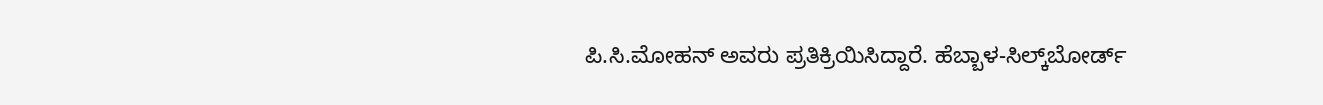ಪಿ.ಸಿ.ಮೋಹನ್ ಅವರು ಪ್ರತಿಕ್ರಿಯಿಸಿದ್ದಾರೆ. ಹೆಬ್ಬಾಳ-ಸಿಲ್ಕ್‌ಬೋರ್ಡ್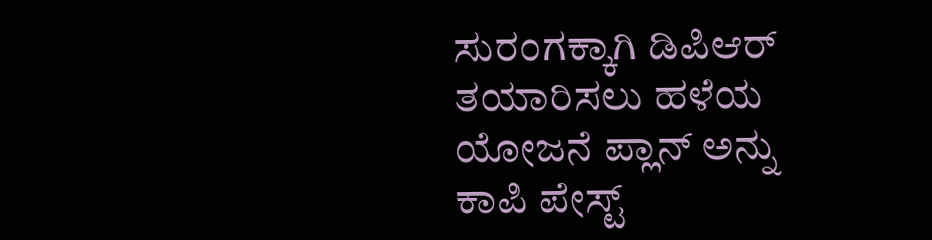ಸುರಂಗಕ್ಕಾಗಿ ಡಿಪಿಆರ್ ತಯಾರಿಸಲು ಹಳೆಯ ಯೋಜನೆ ಪ್ಲಾನ್ ಅನ್ನು ಕಾಪಿ ಪೇಸ್ಟ್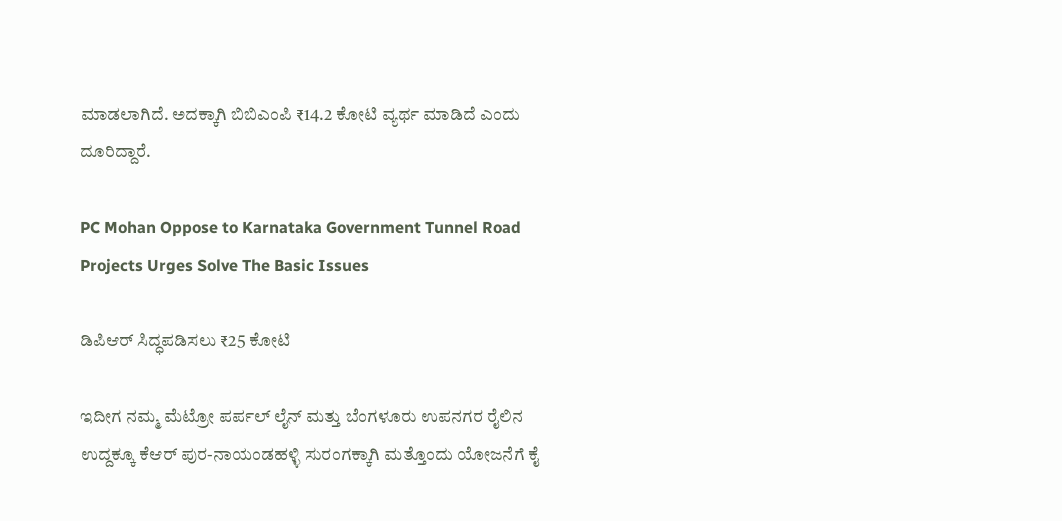ಮಾಡಲಾಗಿದೆ. ಅದಕ್ಕಾಗಿ ಬಿಬಿಎಂಪಿ ₹14.2 ಕೋಟಿ ವ್ಯರ್ಥ ಮಾಡಿದೆ ಎಂದು ದೂರಿದ್ದಾರೆ.

PC Mohan Oppose to Karnataka Government Tunnel Road Projects Urges Solve The Basic Issues

ಡಿಪಿಆರ್ ಸಿದ್ಧಪಡಿಸಲು ₹25 ಕೋಟಿ

ಇದೀಗ ನಮ್ಮ ಮೆಟ್ರೋ ಪರ್ಪಲ್ ಲೈನ್ ಮತ್ತು ಬೆಂಗಳೂರು ಉಪನಗರ ರೈಲಿನ ಉದ್ದಕ್ಕೂ ಕೆಆರ್ ಪುರ-ನಾಯಂಡಹಳ್ಳಿ ಸುರಂಗಕ್ಕಾಗಿ ಮತ್ತೊಂದು ಯೋಜನೆಗೆ ಕೈ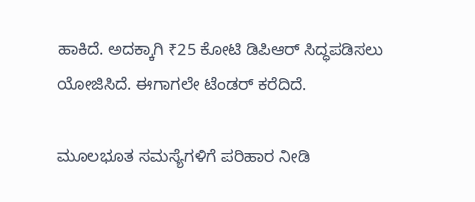ಹಾಕಿದೆ. ಅದಕ್ಕಾಗಿ ₹25 ಕೋಟಿ ಡಿಪಿಆರ್ ಸಿದ್ಧಪಡಿಸಲು ಯೋಜಿಸಿದೆ. ಈಗಾಗಲೇ ಟೆಂಡರ್ ಕರೆದಿದೆ.

ಮೂಲಭೂತ ಸಮಸ್ಯೆಗಳಿಗೆ ಪರಿಹಾರ ನೀಡಿ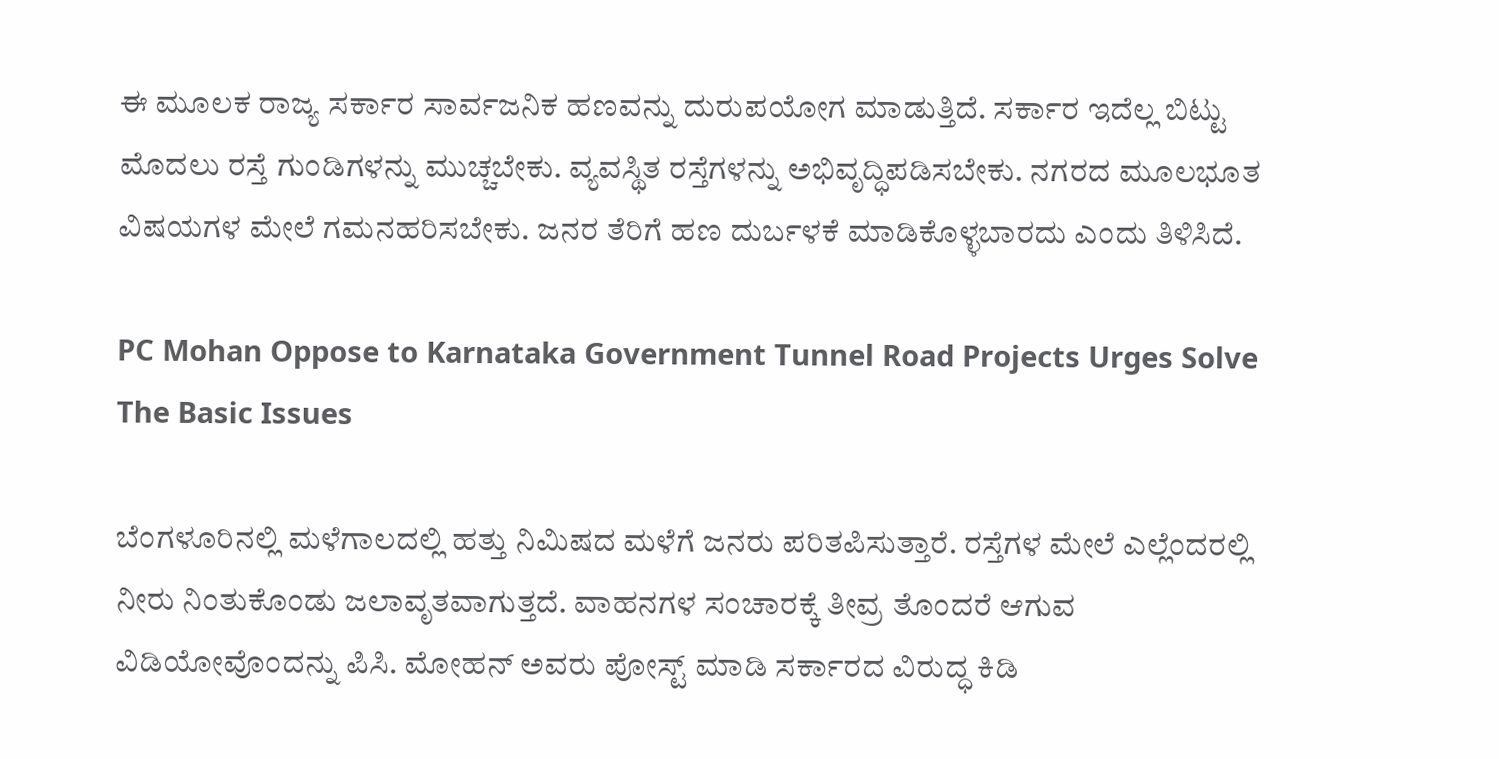ಈ ಮೂಲಕ ರಾಜ್ಯ ಸರ್ಕಾರ ಸಾರ್ವಜನಿಕ ಹಣವನ್ನು ದುರುಪಯೋಗ ಮಾಡುತ್ತಿದೆ. ಸರ್ಕಾರ ಇದೆಲ್ಲ ಬಿಟ್ಟು ಮೊದಲು ರಸ್ತೆ ಗುಂಡಿಗಳನ್ನು ಮುಚ್ಚಬೇಕು. ವ್ಯವಸ್ಥಿತ ರಸ್ತೆಗಳನ್ನು ಅಭಿವೃದ್ಧಿಪಡಿಸಬೇಕು. ನಗರದ ಮೂಲಭೂತ ವಿಷಯಗಳ ಮೇಲೆ ಗಮನಹರಿಸಬೇಕು. ಜನರ ತೆರಿಗೆ ಹಣ ದುರ್ಬಳಕೆ ಮಾಡಿಕೊಳ್ಳಬಾರದು ಎಂದು ತಿಳಿಸಿದೆ.

PC Mohan Oppose to Karnataka Government Tunnel Road Projects Urges Solve The Basic Issues

ಬೆಂಗಳೂರಿನಲ್ಲಿ ಮಳೆಗಾಲದಲ್ಲಿ ಹತ್ತು ನಿಮಿಷದ ಮಳೆಗೆ ಜನರು ಪರಿತಪಿಸುತ್ತಾರೆ. ರಸ್ತೆಗಳ ಮೇಲೆ ಎಲ್ಲೆಂದರಲ್ಲಿ ನೀರು ನಿಂತುಕೊಂಡು ಜಲಾವೃತವಾಗುತ್ತದೆ. ವಾಹನಗಳ ಸಂಚಾರಕ್ಕೆ ತೀವ್ರ ತೊಂದರೆ ಆಗುವ ವಿಡಿಯೋವೊಂದನ್ನು ಪಿಸಿ. ಮೋಹನ್ ಅವರು ಪೋಸ್ಟ್ ಮಾಡಿ ಸರ್ಕಾರದ ವಿರುದ್ಧ ಕಿಡಿ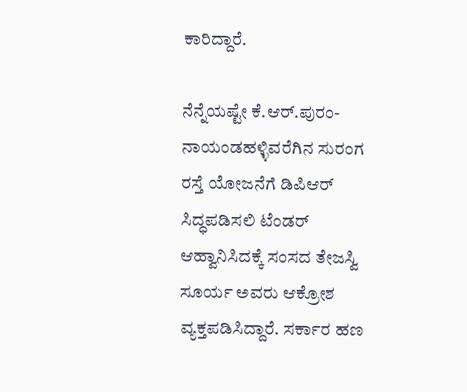ಕಾರಿದ್ದಾರೆ.

ನೆನ್ನೆಯಷ್ಟೇ ಕೆ.ಆರ್.ಪುರಂ-ನಾಯಂಡಹಳ್ಳಿವರೆಗಿನ ಸುರಂಗ ರಸ್ತೆ ಯೋಜನೆಗೆ ಡಿಪಿಆರ್ ಸಿದ್ಧಪಡಿಸಲಿ ಟೆಂಡರ್ ಆಹ್ವಾನಿಸಿದಕ್ಕೆ ಸಂಸದ ತೇಜಸ್ವಿ ಸೂರ್ಯ ಅವರು ಆಕ್ರೋಶ ವ್ಯಕ್ತಪಡಿಸಿದ್ದಾರೆ. ಸರ್ಕಾರ ಹಣ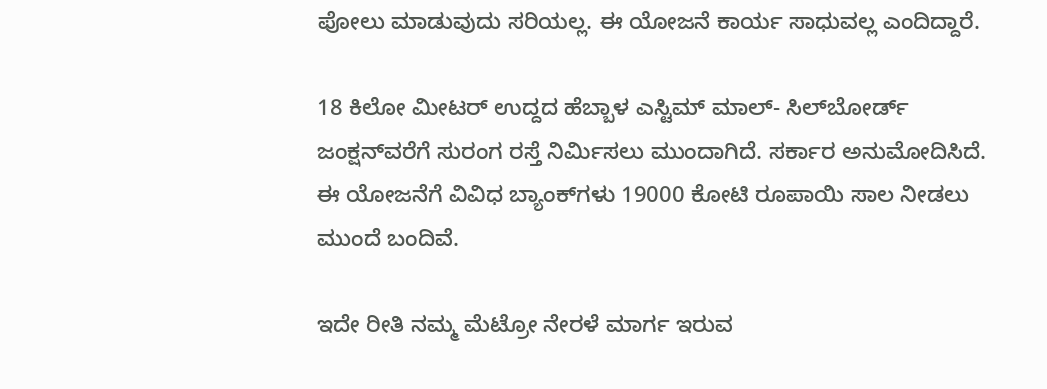ಪೋಲು ಮಾಡುವುದು ಸರಿಯಲ್ಲ. ಈ ಯೋಜನೆ ಕಾರ್ಯ ಸಾಧುವಲ್ಲ ಎಂದಿದ್ದಾರೆ.

18 ಕಿಲೋ ಮೀಟರ್ ಉದ್ದದ ಹೆಬ್ಬಾಳ ಎಸ್ಟಿಮ್ ಮಾಲ್- ಸಿಲ್‌ಬೋರ್ಡ್‌ ಜಂಕ್ಷನ್‌ವರೆಗೆ ಸುರಂಗ ರಸ್ತೆ ನಿರ್ಮಿಸಲು ಮುಂದಾಗಿದೆ. ಸರ್ಕಾರ ಅನುಮೋದಿಸಿದೆ. ಈ ಯೋಜನೆಗೆ ವಿವಿಧ ಬ್ಯಾಂಕ್‌ಗಳು 19000 ಕೋಟಿ ರೂಪಾಯಿ ಸಾಲ ನೀಡಲು ಮುಂದೆ ಬಂದಿವೆ.

ಇದೇ ರೀತಿ ನಮ್ಮ ಮೆಟ್ರೋ ನೇರಳೆ ಮಾರ್ಗ ಇರುವ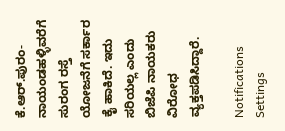ಕೆ.ಆರ್.ಪುರಂ-ನಾಯಂಡಹಳ್ಳಿವರೆಗೆ ಸುರಂಗ ರಸ್ತೆ ಯೋಜನೆಗೆ ಸರ್ಕಾರ ಕೈ ಹಾಕಿದೆ. ಇದು ಸರಿಯಲ್ಲ ಎಂದು ಬಿಜೆಪಿ ನಾಯಕರು ವಿರೋಧ ವ್ಯಕ್ತಪಡಿಸಿದ್ದಾರೆ.

Notifications
Settings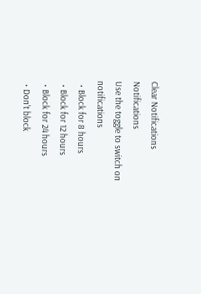Clear Notifications
Notifications
Use the toggle to switch on notifications
  • Block for 8 hours
  • Block for 12 hours
  • Block for 24 hours
  • Don't block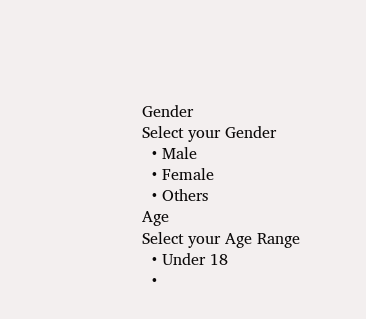Gender
Select your Gender
  • Male
  • Female
  • Others
Age
Select your Age Range
  • Under 18
  •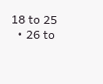18 to 25
  • 26 to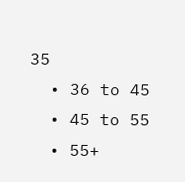35
  • 36 to 45
  • 45 to 55
  • 55+